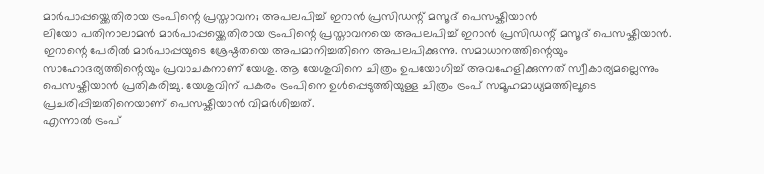മാർപാപ്പയ്ക്കെതിരായ ട്രംപിന്റെ പ്രസ്താവന; അപലപിച്ച് ഇറാൻ പ്രസിഡന്റ് മസൂദ് പെസഷ്കിയാൻ
ലിയോ പതിനാലാമൻ മാർപാപ്പയ്ക്കെതിരായ ട്രംപിന്റെ പ്രസ്താവനയെ അപലപിച്ച് ഇറാൻ പ്രസിഡന്റ് മസൂദ് പെസഷ്കിയാൻ. ഇറാന്റെ പേരിൽ മാർപാപ്പയുടെ ശ്രേഷ്ഠതയെ അപമാനിച്ചതിനെ അപലപിക്കുന്നു. സമാധാനത്തിന്റെയും സാഹോദര്യത്തിന്റെയും പ്രവാചകനാണ് യേശു. ആ യേശുവിനെ ചിത്രം ഉപയോഗിച്ച് അവഹേളിക്കുന്നത് സ്വീകാര്യമല്ലെന്നും പെസഷ്കിയാൻ പ്രതികരിച്ചു. യേശുവിന് പകരം ട്രംപിനെ ഉൾപ്പെടുത്തിയുള്ള ചിത്രം ട്രംപ് സമൂഹമാധ്യമത്തിലൂടെ പ്രചരിപ്പിച്ചതിനെയാണ് പെസഷ്കിയാൻ വിമർശിച്ചത്.
എന്നാൽ ട്രംപ്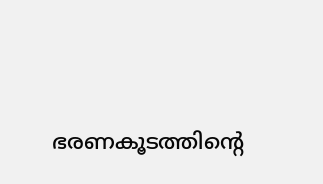ഭരണകൂടത്തിന്റെ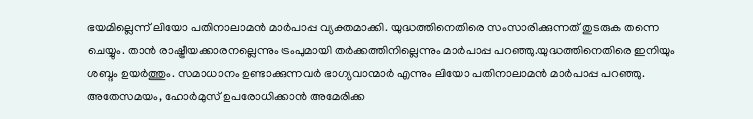ഭയമില്ലെന്ന് ലിയോ പതിനാലാമൻ മാർപാപ്പ വ്യക്തമാക്കി. യുദ്ധത്തിനെതിരെ സംസാരിക്കുന്നത് തുടരുക തന്നെ ചെയ്യും. താൻ രാഷ്ട്രീയക്കാരനല്ലെന്നും ട്രംപുമായി തർക്കത്തിനില്ലെന്നും മാർപാപ്പ പറഞ്ഞു.യുദ്ധത്തിനെതിരെ ഇനിയും ശബ്ദം ഉയർത്തും. സമാധാനം ഉണ്ടാക്കുന്നവർ ഭാഗ്യവാന്മാർ എന്നും ലിയോ പതിനാലാമൻ മാർപാപ്പ പറഞ്ഞു.
അതേസമയം, ഹോർമുസ് ഉപരോധിക്കാൻ അമേരിക്ക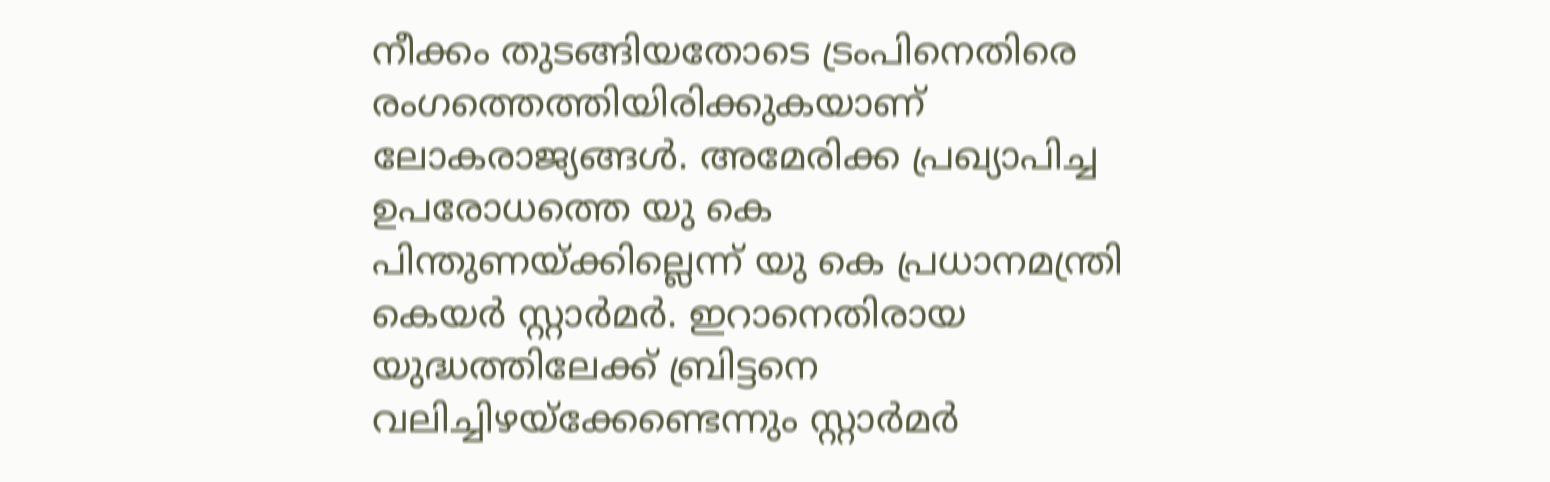നീക്കം തുടങ്ങിയതോടെ ട്രംപിനെതിരെ രംഗത്തെത്തിയിരിക്കുകയാണ് ലോകരാജ്യങ്ങൾ. അമേരിക്ക പ്രഖ്യാപിച്ച ഉപരോധത്തെ യു കെ പിന്തുണയ്ക്കില്ലെന്ന് യു കെ പ്രധാനമന്ത്രി കെയർ സ്റ്റാർമർ. ഇറാനെതിരായ യുദ്ധത്തിലേക്ക് ബ്രിട്ടനെ വലിച്ചിഴയ്ക്കേണ്ടെന്നും സ്റ്റാർമർ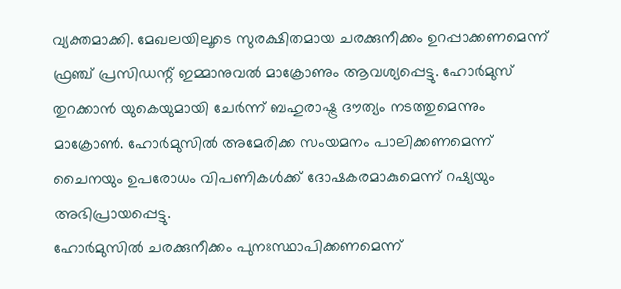വ്യക്തമാക്കി. മേഖലയിലൂടെ സുരക്ഷിതമായ ചരക്കുനീക്കം ഉറപ്പാക്കണമെന്ന് ഫ്രഞ്ച് പ്രസിഡന്റ് ഇമ്മാനുവൽ മാക്രോണും ആവശ്യപ്പെട്ടു. ഹോർമുസ് തുറക്കാൻ യുകെയുമായി ചേർന്ന് ബഹുരാഷ്ട്ര ദൗത്യം നടത്തുമെന്നും മാക്രോൺ. ഹോർമുസിൽ അമേരിക്ക സംയമനം പാലിക്കണമെന്ന് ചൈനയും ഉപരോധം വിപണികൾക്ക് ദോഷകരമാകുമെന്ന് റഷ്യയും അഭിപ്രായപ്പെട്ടു.
ഹോർമുസിൽ ചരക്കുനീക്കം പുനഃസ്ഥാപിക്കണമെന്ന്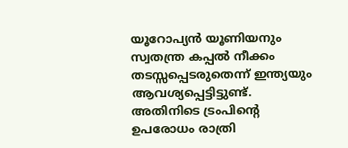യൂറോപ്യൻ യൂണിയനും സ്വതന്ത്ര കപ്പൽ നീക്കം തടസ്സപ്പെടരുതെന്ന് ഇന്ത്യയും ആവശ്യപ്പെട്ടിട്ടുണ്ട്. അതിനിടെ ട്രംപിന്റെ ഉപരോധം രാത്രി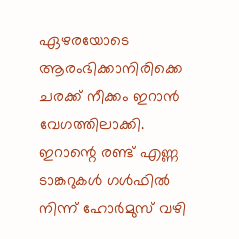ഏഴരയോടെ ആരംഭിക്കാനിരിക്കെ ചരക്ക് നീക്കം ഇറാൻ വേഗത്തിലാക്കി. ഇറാന്റെ രണ്ട് എണ്ണ ടാങ്കറുകൾ ഗൾഫിൽ നിന്ന് ഹോർമുസ് വഴി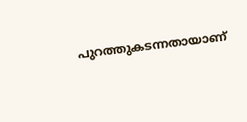പുറത്തുകടന്നതായാണ്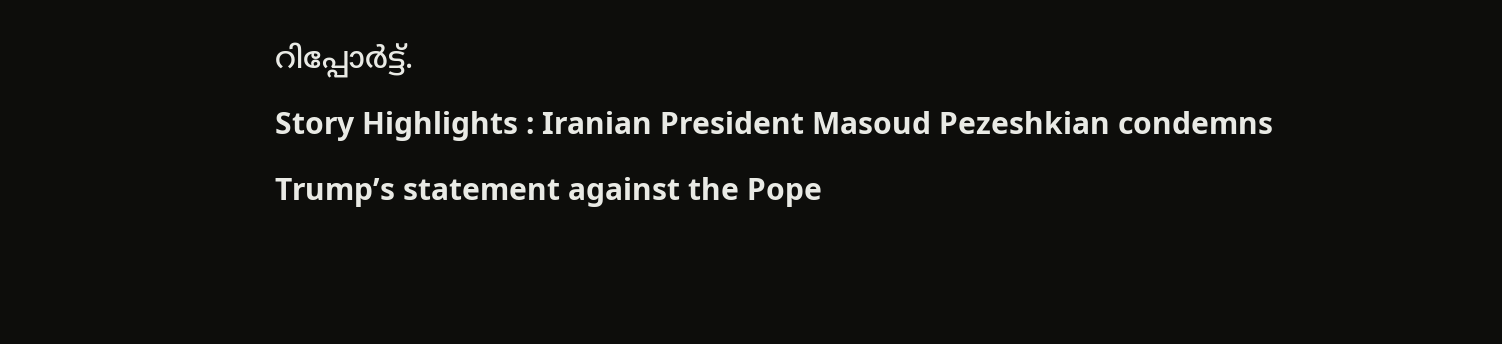റിപ്പോർട്ട്.
Story Highlights : Iranian President Masoud Pezeshkian condemns Trump’s statement against the Pope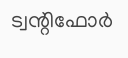ട്വന്റിഫോർ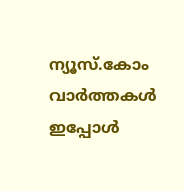ന്യൂസ്.കോം വാർത്തകൾ ഇപ്പോൾ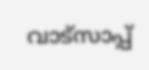വാട്സാപ്പ്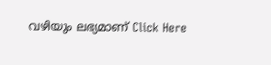വഴിയും ലഭ്യമാണ് Click Here